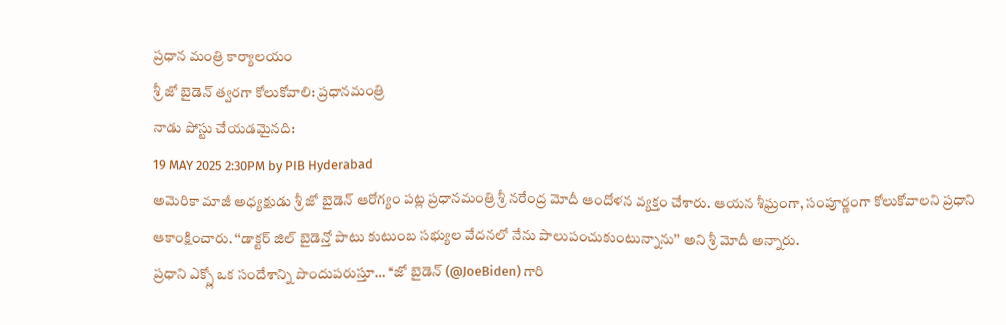ప్రధాన మంత్రి కార్యాలయం
శ్రీ జో బైడెన్ త్వరగా కోలుకోవాలి: ప్రధానమంత్రి
నాడు పోస్టు చేయడమైనది:
19 MAY 2025 2:30PM by PIB Hyderabad
అమెరికా మాజీ అధ్యక్షుడు శ్రీ జో బైడెన్ ఆరోగ్యం పట్ల ప్రధానమంత్రి శ్రీ నరేంద్ర మోదీ ఆందోళన వ్యక్తం చేశారు. ఆయన శీఘ్రంగా, సంపూర్ణంగా కోలుకోవాలని ప్రధాని ఆకాంక్షించారు. ‘‘డాక్టర్ జిల్ బైడెన్తో పాటు కుటుంబ సభ్యుల వేదనలో నేను పాలుపంచుకుంటున్నాను’’ అని శ్రీ మోదీ అన్నారు.
ప్రధాని ఎక్స్లో ఒక సందేశాన్ని పొందుపరుస్తూ… ‘‘జో బైడెన్ (@JoeBiden) గారి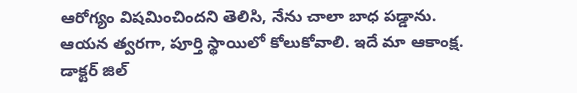ఆరోగ్యం విషమించిందని తెలిసి, నేను చాలా బాధ పడ్డాను. ఆయన త్వరగా, పూర్తి స్థాయిలో కోలుకోవాలి. ఇదే మా ఆకాంక్ష. డాక్టర్ జిల్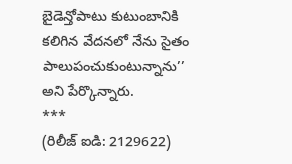బైడెన్తోపాటు కుటుంబానికి కలిగిన వేదనలో నేను సైతం పాలుపంచుకుంటున్నాను’’ అని పేర్కొన్నారు.
***
(రిలీజ్ ఐడి: 2129622)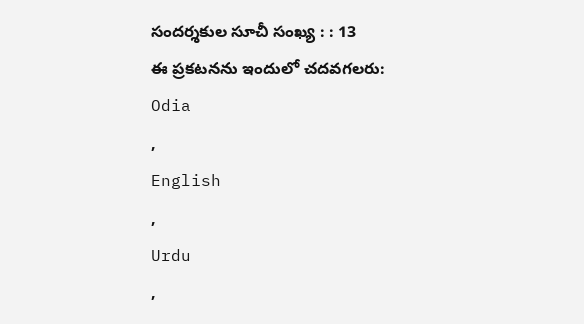సందర్శకుల సూచీ సంఖ్య : : 13
ఈ ప్రకటనను ఇందులో చదవగలరు:
Odia
,
English
,
Urdu
,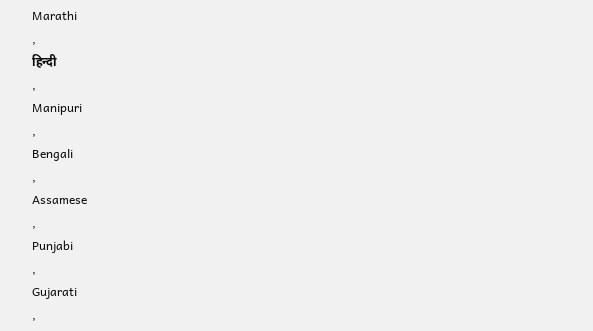Marathi
,
हिन्दी
,
Manipuri
,
Bengali
,
Assamese
,
Punjabi
,
Gujarati
,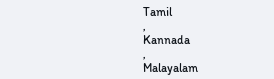Tamil
,
Kannada
,
Malayalam